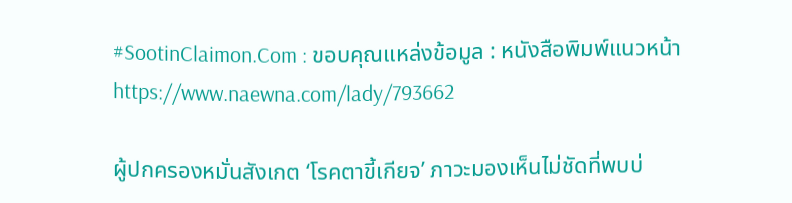#SootinClaimon.Com : ขอบคุณแหล่งข้อมูล : หนังสือพิมพ์แนวหน้า
https://www.naewna.com/lady/793662

ผู้ปกครองหมั่นสังเกต ‘โรคตาขี้เกียจ’ ภาวะมองเห็นไม่ชัดที่พบบ่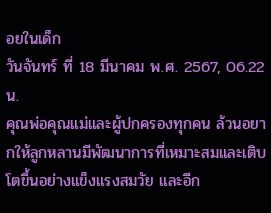อยในเด็ก
วันจันทร์ ที่ 18 มีนาคม พ.ศ. 2567, 06.22 น.
คุณพ่อคุณแม่และผู้ปกครองทุกคน ล้วนอยากให้ลูกหลานมีพัฒนาการที่เหมาะสมและเติบโตขึ้นอย่างแข็งแรงสมวัย และอีก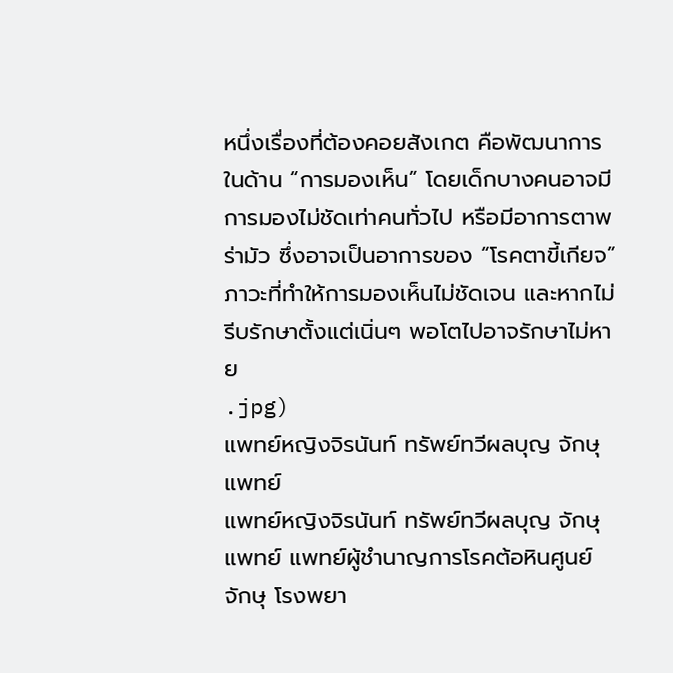หนึ่งเรื่องที่ต้องคอยสังเกต คือพัฒนาการในด้าน “การมองเห็น” โดยเด็กบางคนอาจมีการมองไม่ชัดเท่าคนทั่วไป หรือมีอาการตาพร่ามัว ซึ่งอาจเป็นอาการของ “โรคตาขี้เกียจ” ภาวะที่ทำให้การมองเห็นไม่ชัดเจน และหากไม่รีบรักษาตั้งแต่เนิ่นๆ พอโตไปอาจรักษาไม่หาย
.jpg)
แพทย์หญิงจิรนันท์ ทรัพย์ทวีผลบุญ จักษุแพทย์
แพทย์หญิงจิรนันท์ ทรัพย์ทวีผลบุญ จักษุแพทย์ แพทย์ผู้ชำนาญการโรคต้อหินศูนย์จักษุ โรงพยา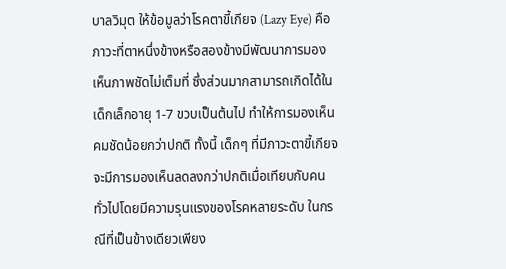บาลวิมุต ให้ข้อมูลว่าโรคตาขี้เกียจ (Lazy Eye) คือ ภาวะที่ตาหนึ่งข้างหรือสองข้างมีพัฒนาการมองเห็นภาพชัดไม่เต็มที่ ซึ่งส่วนมากสามารถเกิดได้ในเด็กเล็กอายุ 1-7 ขวบเป็นต้นไป ทำให้การมองเห็นคมชัดน้อยกว่าปกติ ทั้งนี้ เด็กๆ ที่มีภาวะตาขี้เกียจจะมีการมองเห็นลดลงกว่าปกติเมื่อเทียบกับคนทั่วไปโดยมีความรุนแรงของโรคหลายระดับ ในกรณีที่เป็นข้างเดียวเพียง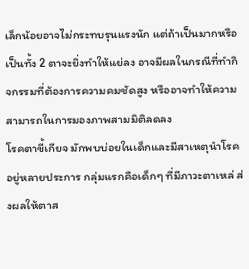เล็กน้อยอาจไม่กระทบรุนแรงนัก แต่ถ้าเป็นมากหรือเป็นทั้ง 2 ตาจะยิ่งทำให้แย่ลง อาจมีผลในกรณีที่ทำกิจกรรมที่ต้องการความคมชัดสูง หรืออาจทำให้ความสามารถในการมองภาพสามมิติลดลง
โรคตาขี้เกียจ มักพบบ่อยในเด็กและมีสาเหตุนำโรคอยู่หลายประการ กลุ่มแรกคือเด็กๆ ที่มีภาวะตาเหล่ ส่งผลให้ตาส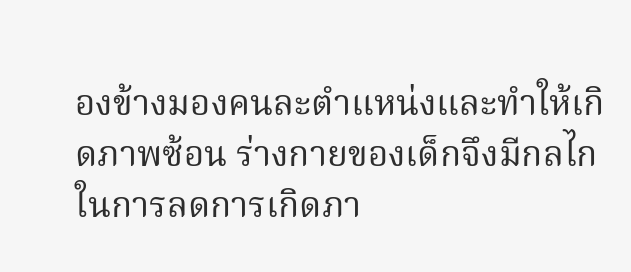องข้างมองคนละตำแหน่งและทำให้เกิดภาพซ้อน ร่างกายของเด็กจึงมีกลไกในการลดการเกิดภา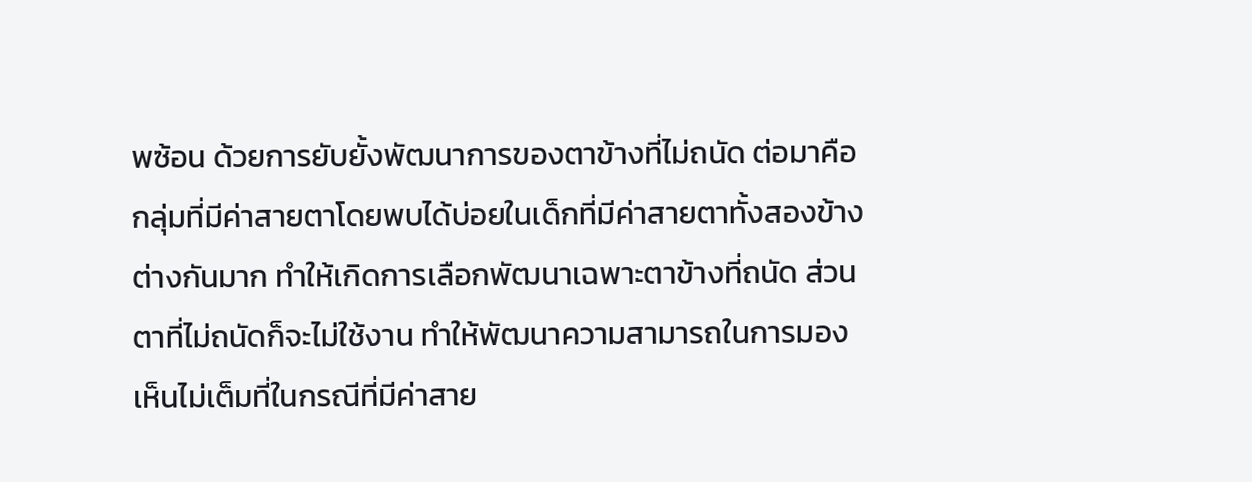พซ้อน ด้วยการยับยั้งพัฒนาการของตาข้างที่ไม่ถนัด ต่อมาคือกลุ่มที่มีค่าสายตาโดยพบได้บ่อยในเด็กที่มีค่าสายตาทั้งสองข้างต่างกันมาก ทำให้เกิดการเลือกพัฒนาเฉพาะตาข้างที่ถนัด ส่วนตาที่ไม่ถนัดก็จะไม่ใช้งาน ทำให้พัฒนาความสามารถในการมองเห็นไม่เต็มที่ในกรณีที่มีค่าสาย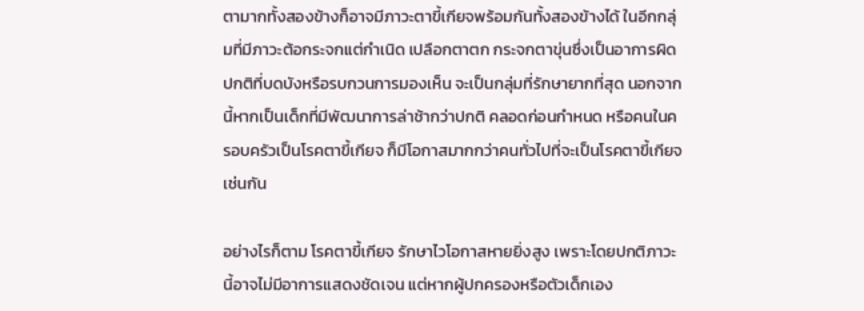ตามากทั้งสองข้างก็อาจมีภาวะตาขี้เกียจพร้อมกันทั้งสองข้างได้ ในอีกกลุ่มที่มีภาวะต้อกระจกแต่กำเนิด เปลือกตาตก กระจกตาขุ่นซึ่งเป็นอาการผิดปกติที่บดบังหรือรบกวนการมองเห็น จะเป็นกลุ่มที่รักษายากที่สุด นอกจากนี้หากเป็นเด็กที่มีพัฒนาการล่าช้ากว่าปกติ คลอดก่อนกำหนด หรือคนในครอบครัวเป็นโรคตาขี้เกียจ ก็มีโอกาสมากกว่าคนทั่วไปที่จะเป็นโรคตาขี้เกียจเช่นกัน

อย่างไรก็ตาม โรคตาขี้เกียจ รักษาไวโอกาสหายยิ่งสูง เพราะโดยปกติภาวะนี้อาจไม่มีอาการแสดงชัดเจน แต่หากผู้ปกครองหรือตัวเด็กเอง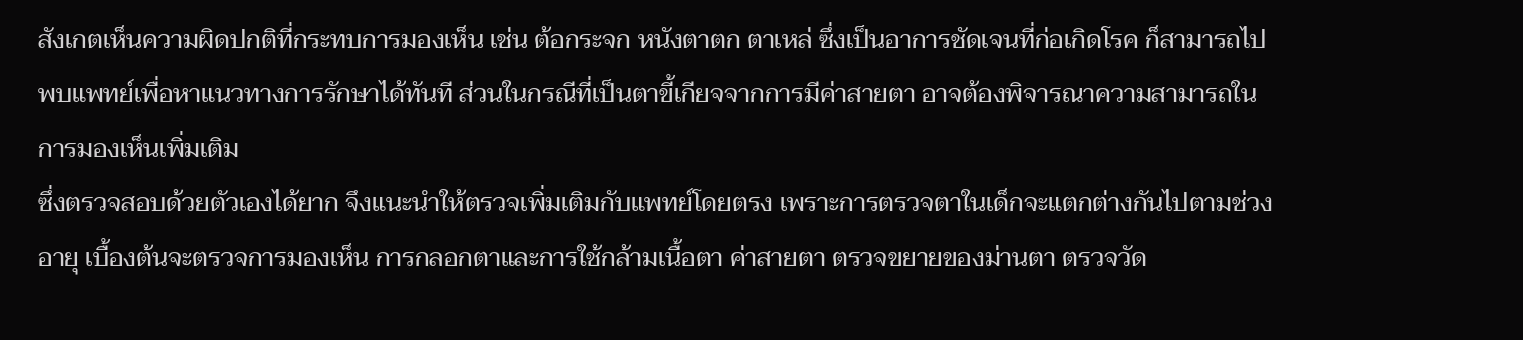สังเกตเห็นความผิดปกติที่กระทบการมองเห็น เช่น ต้อกระจก หนังตาตก ตาเหล่ ซึ่งเป็นอาการชัดเจนที่ก่อเกิดโรค ก็สามารถไปพบแพทย์เพื่อหาแนวทางการรักษาได้ทันที ส่วนในกรณีที่เป็นตาขี้เกียจจากการมีค่าสายตา อาจต้องพิจารณาความสามารถในการมองเห็นเพิ่มเติม
ซึ่งตรวจสอบด้วยตัวเองได้ยาก จึงแนะนำให้ตรวจเพิ่มเติมกับแพทย์โดยตรง เพราะการตรวจตาในเด็กจะแตกต่างกันไปตามช่วงอายุ เบื้องต้นจะตรวจการมองเห็น การกลอกตาและการใช้กล้ามเนื้อตา ค่าสายตา ตรวจขยายของม่านตา ตรวจวัด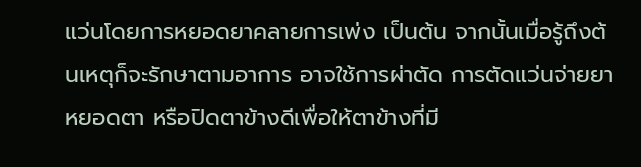แว่นโดยการหยอดยาคลายการเพ่ง เป็นต้น จากนั้นเมื่อรู้ถึงต้นเหตุก็จะรักษาตามอาการ อาจใช้การผ่าตัด การตัดแว่นจ่ายยาหยอดตา หรือปิดตาข้างดีเพื่อให้ตาข้างที่มี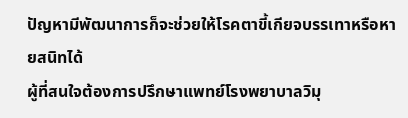ปัญหามีพัฒนาการก็จะช่วยให้โรคตาขี้เกียจบรรเทาหรือหายสนิทได้
ผู้ที่สนใจต้องการปรึกษาแพทย์โรงพยาบาลวิมุ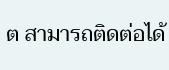ต สามารถติดต่อได้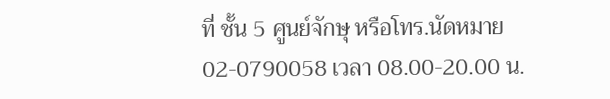ที่ ชั้น 5 ศูนย์จักษุ หรือโทร.นัดหมาย 02-0790058 เวลา 08.00-20.00 น.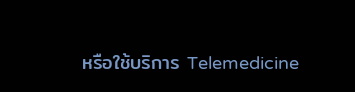หรือใช้บริการ Telemedicine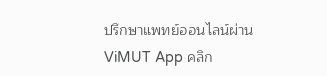ปรึกษาแพทย์ออนไลน์ผ่าน ViMUT App คลิก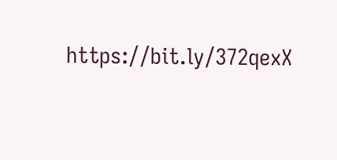https://bit.ly/372qexX